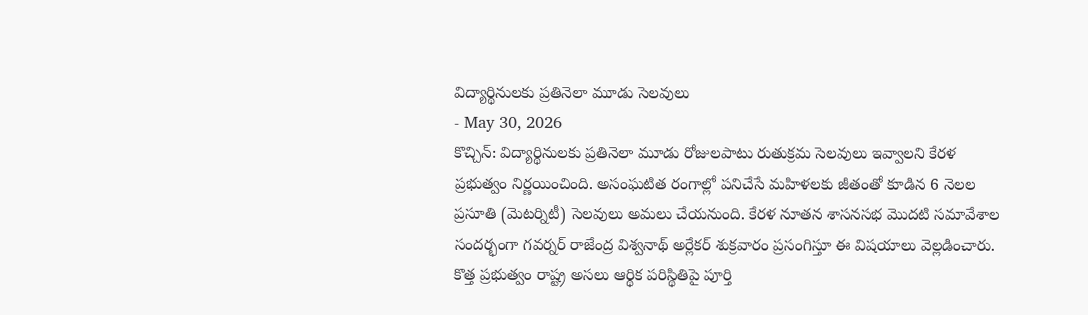విద్యార్థినులకు ప్రతినెలా మూడు సెలవులు
- May 30, 2026
కొచ్చిన్: విద్యార్థినులకు ప్రతినెలా మూడు రోజులపాటు రుతుక్రమ సెలవులు ఇవ్వాలని కేరళ ప్రభుత్వం నిర్ణయించింది. అసంఘటిత రంగాల్లో పనిచేసే మహిళలకు జీతంతో కూడిన 6 నెలల ప్రసూతి (మెటర్నిటీ) సెలవులు అమలు చేయనుంది. కేరళ నూతన శాసనసభ మొదటి సమావేశాల సందర్భంగా గవర్నర్ రాజేంద్ర విశ్వనాథ్ అర్లేకర్ శుక్రవారం ప్రసంగిస్తూ ఈ విషయాలు వెల్లడించారు. కొత్త ప్రభుత్వం రాష్ట్ర అసలు ఆర్థిక పరిస్థితిపై పూర్తి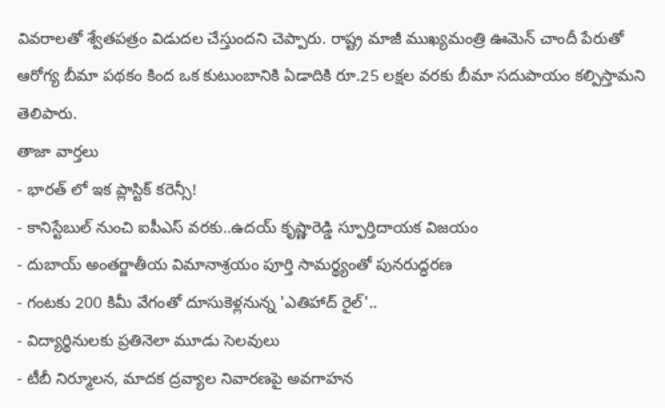వివరాలతో శ్వేతపత్రం విడుదల చేస్తుందని చెప్పారు. రాష్ట్ర మాజీ ముఖ్యమంత్రి ఊమెన్ చాందీ పేరుతో ఆరోగ్య బీమా పథకం కింద ఒక కుటుంబానికి ఏడాదికి రూ.25 లక్షల వరకు బీమా సదుపాయం కల్పిస్తామని తెలిపారు.
తాజా వార్తలు
- భారత్ లో ఇక ప్లాస్టిక్ కరెన్సీ!
- కానిస్టేబుల్ నుంచి ఐపీఎస్ వరకు..ఉదయ్ కృష్ణారెడ్డి స్ఫూర్తిదాయక విజయం
- దుబాయ్ అంతర్జాతీయ విమానాశ్రయం పూర్తి సామర్థ్యంతో పునరుద్ధరణ
- గంటకు 200 కిమీ వేగంతో దూసుకెళ్లనున్న 'ఎతిహాద్ రైల్'..
- విద్యార్థినులకు ప్రతినెలా మూడు సెలవులు
- టీబీ నిర్మూలన, మాదక ద్రవ్యాల నివారణపై అవగాహన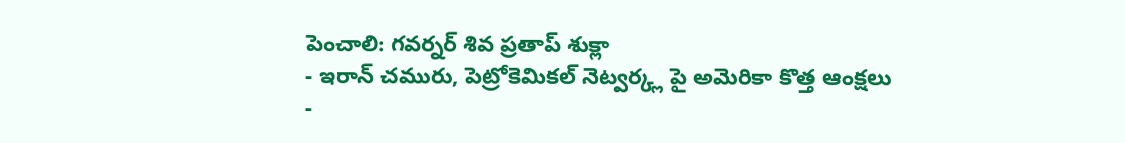పెంచాలి: గవర్నర్ శివ ప్రతాప్ శుక్లా
- ఇరాన్ చమురు, పెట్రోకెమికల్ నెట్వర్క్ల పై అమెరికా కొత్త ఆంక్షలు
-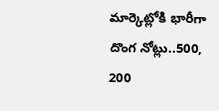మార్కెట్లోకి భారీగా దొంగ నోట్లు..500, 200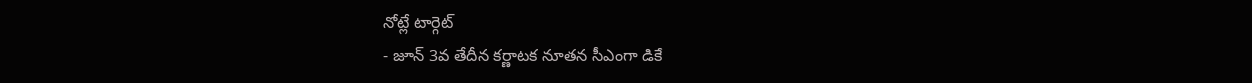నోట్లే టార్గెట్
- జూన్ 3వ తేదీన కర్ణాటక నూతన సీఎంగా డికే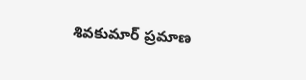శివకుమార్ ప్రమాణ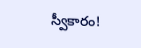స్వీకారం!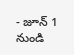- జూన్ 1 నుండి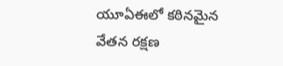యూఏఈలో కఠినమైన వేతన రక్షణ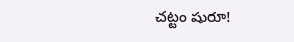చట్టం షురూ!